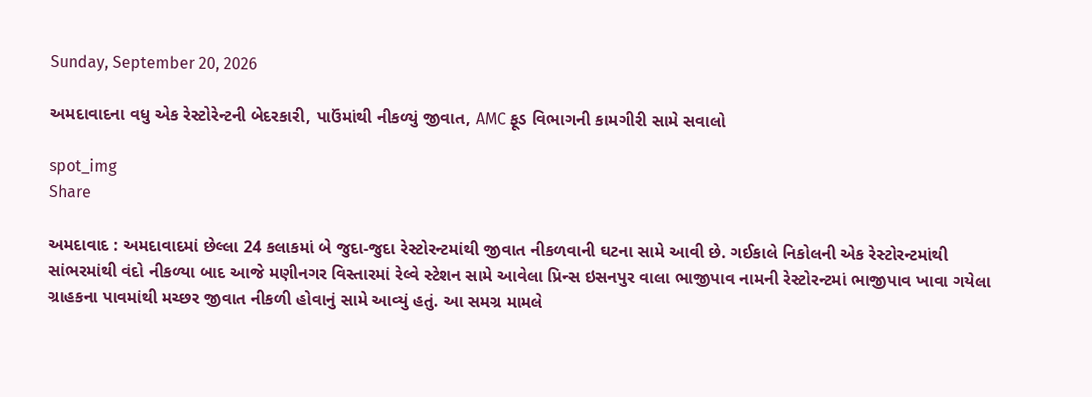Sunday, September 20, 2026

અમદાવાદના વધુ એક રેસ્ટોરેન્ટની બેદરકારી, પાઉંમાંથી નીકળ્યું જીવાત, AMC ફૂડ વિભાગની કામગીરી સામે સવાલો

spot_img
Share

અમદાવાદ : અમદાવાદમાં છેલ્લા 24 કલાકમાં બે જુદા-જુદા રેસ્ટોરન્ટમાંથી જીવાત નીકળવાની ઘટના સામે આવી છે. ગઈકાલે નિકોલની એક રેસ્ટોરન્ટમાંથી સાંભરમાંથી વંદો નીકળ્યા બાદ આજે મણીનગર વિસ્તારમાં રેલ્વે સ્ટેશન સામે આવેલા પ્રિન્સ ઇસનપુર વાલા ભાજીપાવ નામની રેસ્ટોરન્ટમાં ભાજીપાવ ખાવા ગયેલા ગ્રાહકના પાવમાંથી મચ્છર જીવાત નીકળી હોવાનું સામે આવ્યું હતું. આ સમગ્ર મામલે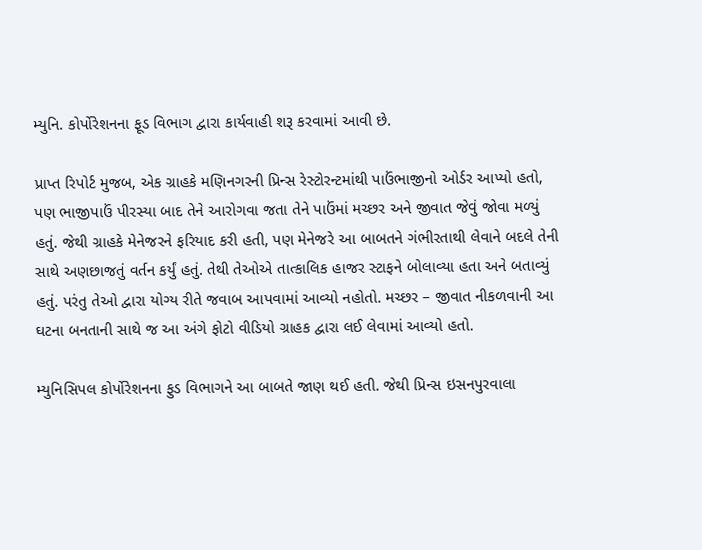મ્યુનિ. કોર્પોરેશનના ફૂડ વિભાગ દ્વારા કાર્યવાહી શરૂ કરવામાં આવી છે.

પ્રાપ્ત રિપોર્ટ મુજબ, એક ગ્રાહકે મણિનગરની પ્રિન્સ રેસ્ટોરન્ટમાંથી પાઉંભાજીનો ઓર્ડર આપ્યો હતો, પણ ભાજીપાઉં પીરસ્યા બાદ તેને આરોગવા જતા તેને પાઉંમાં મચ્છર અને જીવાત જેવું જોવા મળ્યું હતું. જેથી ગ્રાહકે મેનેજરને ફરિયાદ કરી હતી, પણ મેનેજરે આ બાબતને ગંભીરતાથી લેવાને બદલે તેની સાથે અણછાજતું વર્તન કર્યું હતું. તેથી તેઓએ તાત્કાલિક હાજર સ્ટાફને બોલાવ્યા હતા અને બતાવ્યું હતું. પરંતુ તેઓ દ્વારા યોગ્ય રીતે જવાબ આપવામાં આવ્યો નહોતો. મચ્છર – જીવાત નીકળવાની આ ઘટના બનતાની સાથે જ આ અંગે ફોટો વીડિયો ગ્રાહક દ્વારા લઈ લેવામાં આવ્યો હતો.

મ્યુનિસિપલ કોર્પોરેશનના ફુડ વિભાગને આ બાબતે જાણ થઈ હતી. જેથી પ્રિન્સ ઇસનપુરવાલા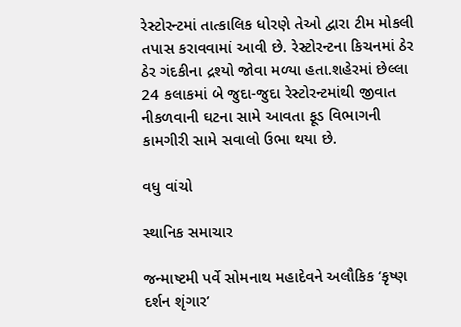રેસ્ટોરન્ટમાં તાત્કાલિક ધોરણે તેઓ દ્વારા ટીમ મોકલી તપાસ કરાવવામાં આવી છે. રેસ્ટોરન્ટના કિચનમાં ઠેર ઠેર ગંદકીના દ્રશ્યો જોવા મળ્યા હતા.શહેરમાં છેલ્લા 24 કલાકમાં બે જુદા-જુદા રેસ્ટોરન્ટમાંથી જીવાત નીકળવાની ઘટના સામે આવતા ફૂડ વિભાગની કામગીરી સામે સવાલો ઉભા થયા છે.

વધુ વાંચો

સ્થાનિક સમાચાર

જન્માષ્ટમી પર્વે સોમનાથ મહાદેવને અલૌકિક ‘કૃષ્ણ દર્શન શૃંગાર’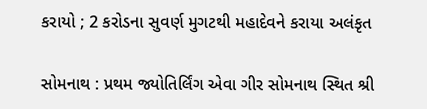કરાયો ; 2 કરોડના સુવર્ણ મુગટથી મહાદેવને કરાયા અલંકૃત

સોમનાથ : પ્રથમ જ્યોતિર્લિંગ એવા ગીર સોમનાથ સ્થિત શ્રી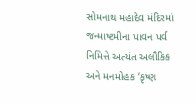સોમનાથ મહાદેવ મંદિરમાં જન્માષ્ટમીના પાવન પર્વ નિમિત્તે અત્યંત અલૌકિક અને મનમોહક ‘કૃષ્ણ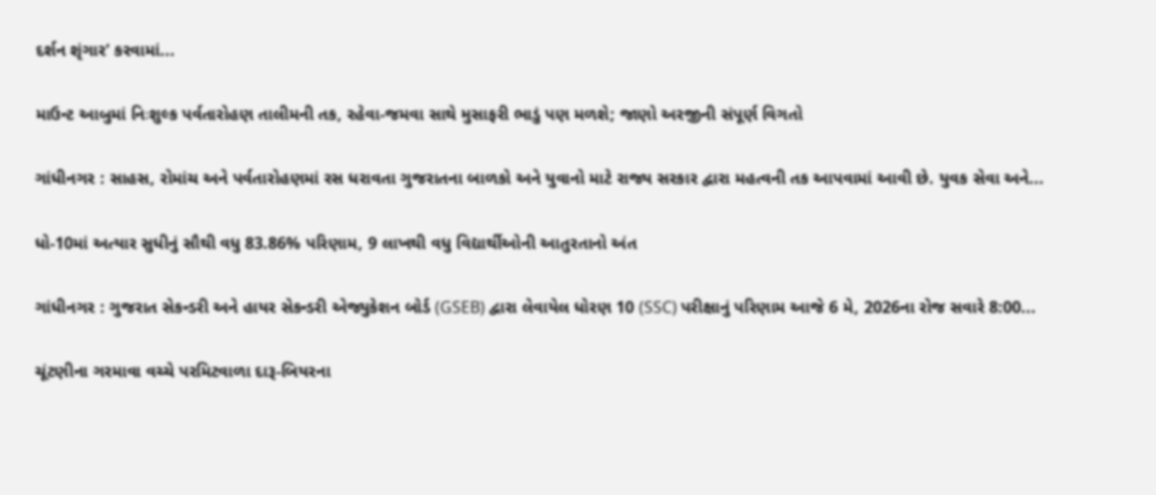દર્શન શૃંગાર’ કરવામાં...

માઉન્ટ આબુમાં નિઃશુલ્ક પર્વતારોહણ તાલીમની તક, રહેવા-જમવા સાથે મુસાફરી ભાડું પણ મળશે; જાણો અરજીની સંપૂર્ણ વિગતો

ગાંધીનગર : સાહસ, રોમાંચ અને પર્વતારોહણમાં રસ ધરાવતા ગુજરાતના બાળકો અને યુવાનો માટે રાજ્ય સરકાર દ્વારા મહત્વની તક આપવામાં આવી છે. યુવક સેવા અને...

ધો-10માં અત્યાર સુધીનું સૌથી વધુ 83.86% પરિણામ, 9 લાખથી વધુ વિદ્યાર્થીઓની આતુરતાનો અંત

ગાંધીનગર : ગુજરાત સેકન્ડરી અને હાયર સેકન્ડરી એજ્યુકેશન બોર્ડ (GSEB) દ્વારા લેવાયેલ ધોરણ 10 (SSC) પરીક્ષાનું પરિણામ આજે 6 મે, 2026ના રોજ સવારે 8:00...

ચૂંટણીના ગરમાવા વચ્ચે પરમિટવાળા દારૂ-બિયરના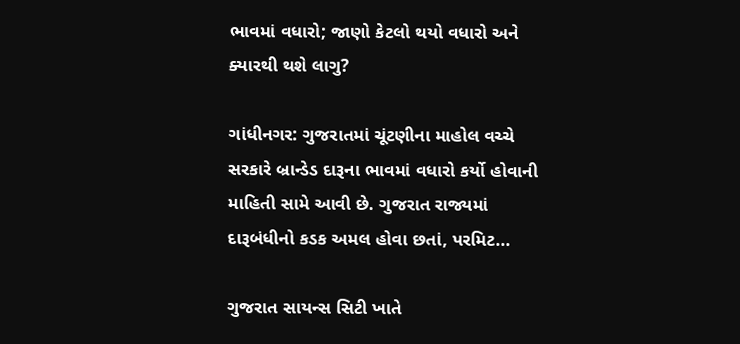ભાવમાં વધારો; જાણો કેટલો થયો વધારો અને ક્યારથી થશે લાગુ?

ગાંધીનગર: ગુજરાતમાં ચૂંટણીના માહોલ વચ્ચે સરકારે બ્રાન્ડેડ દારૂના ભાવમાં વધારો કર્યો હોવાની માહિતી સામે આવી છે. ગુજરાત રાજ્યમાં દારૂબંધીનો કડક અમલ હોવા છતાં, પરમિટ...

ગુજરાત સાયન્સ સિટી ખાતે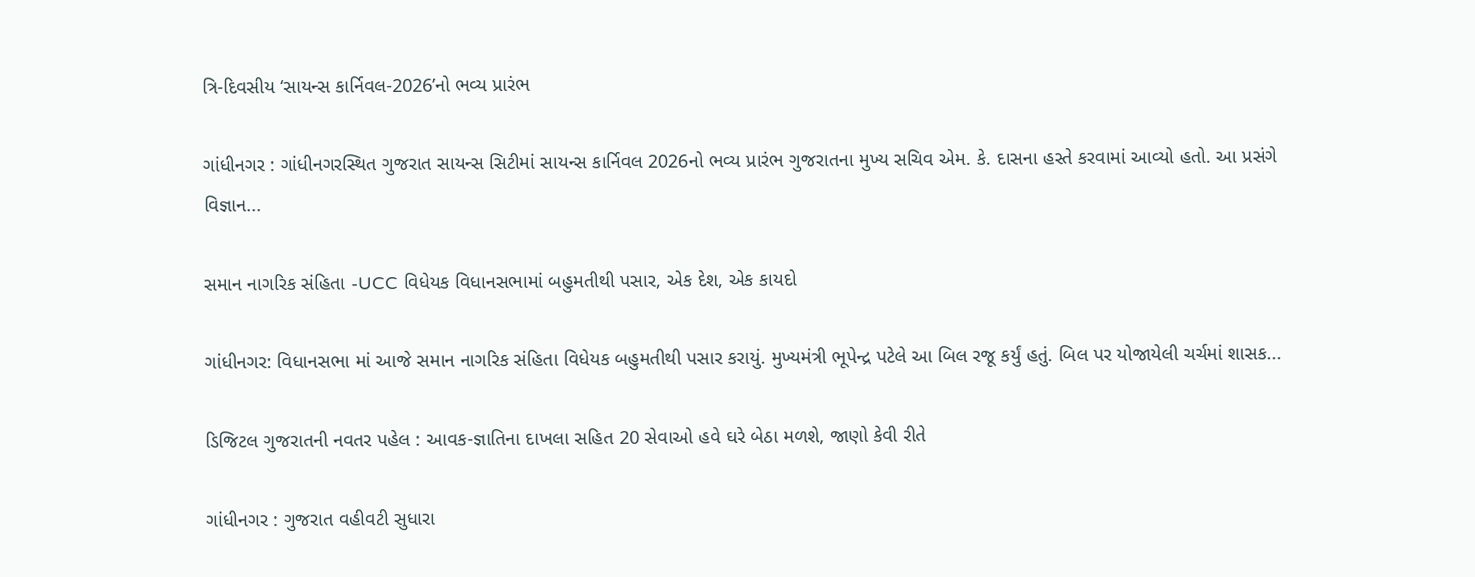ત્રિ-દિવસીય ‘સાયન્સ કાર્નિવલ-2026’નો ભવ્ય પ્રારંભ

ગાંધીનગર : ગાંધીનગરસ્થિત ગુજરાત સાયન્સ સિટીમાં સાયન્સ કાર્નિવલ 2026નો ભવ્ય પ્રારંભ ગુજરાતના મુખ્ય સચિવ એમ. કે. દાસના હસ્તે કરવામાં આવ્યો હતો. આ પ્રસંગે વિજ્ઞાન...

સમાન નાગરિક સંહિતા -UCC વિધેયક વિધાનસભામાં બહુમતીથી પસાર, એક દેશ, એક કાયદો

ગાંધીનગર: વિધાનસભા માં આજે સમાન નાગરિક સંહિતા વિધેયક બહુમતીથી પસાર કરાયું. મુખ્યમંત્રી ભૂપેન્દ્ર પટેલે આ બિલ રજૂ કર્યું હતું. બિલ પર યોજાયેલી ચર્ચમાં શાસક...

ડિજિટલ ગુજરાતની નવતર પહેલ : આવક-જ્ઞાતિના દાખલા સહિત 20 સેવાઓ હવે ઘરે બેઠા મળશે, જાણો કેવી રીતે

ગાંધીનગર : ગુજરાત વહીવટી સુધારા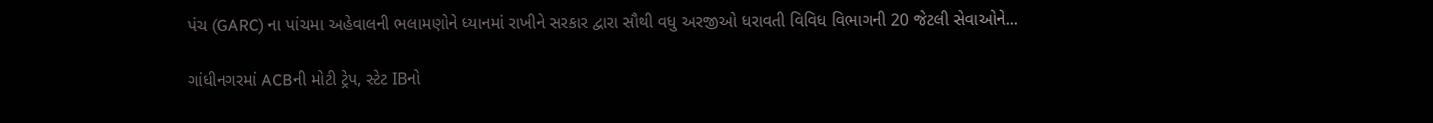પંચ (GARC) ના પાંચમા અહેવાલની ભલામણોને ધ્યાનમાં રાખીને સરકાર દ્વારા સૌથી વધુ અરજીઓ ધરાવતી વિવિધ વિભાગની 20 જેટલી સેવાઓને...

ગાંધીનગરમાં ACBની મોટી ટ્રેપ, સ્ટેટ IBનો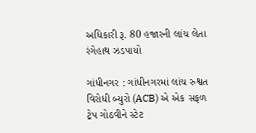અધિકારી રૂ. 80 હજારની લાંચ લેતા રંગેહાથ ઝડપાયો

ગાંધીનગર : ગાંધીનગરમાં લાંચ રુશ્વત વિરોધી બ્યુરો (ACB) એ એક સફળ ટ્રેપ ગોઠવીને સ્ટેટ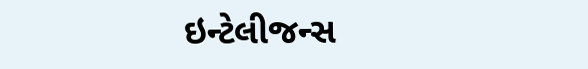ઇન્ટેલીજન્સ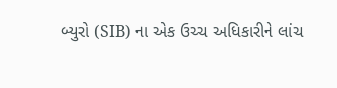બ્યુરો (SIB) ના એક ઉચ્ચ અધિકારીને લાંચ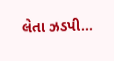લેતા ઝડપી...